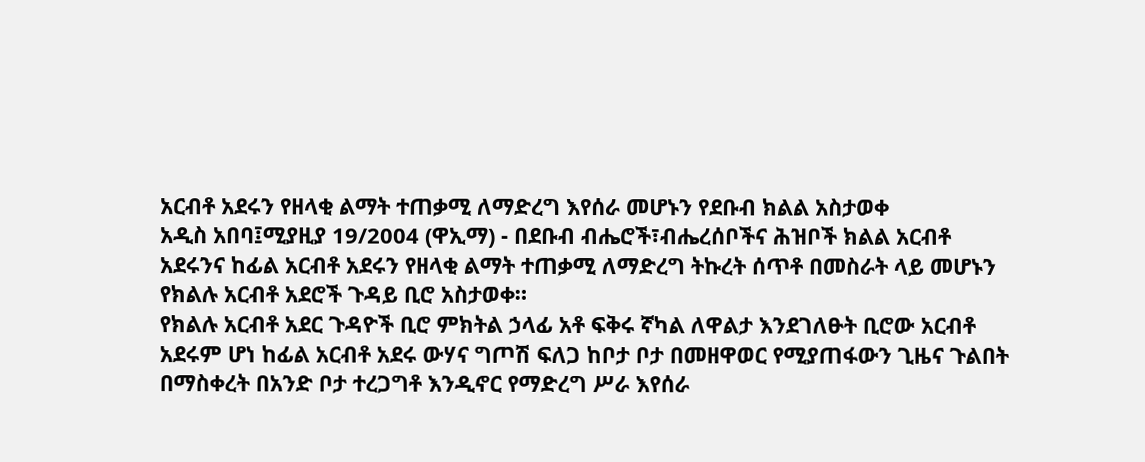አርብቶ አደሩን የዘላቂ ልማት ተጠቃሚ ለማድረግ እየሰራ መሆኑን የደቡብ ክልል አስታወቀ
አዲስ አበባ፤ሚያዚያ 19/2004 (ዋኢማ) - በደቡብ ብሔሮች፣ብሔረሰቦችና ሕዝቦች ክልል አርብቶ አደሩንና ከፊል አርብቶ አደሩን የዘላቂ ልማት ተጠቃሚ ለማድረግ ትኩረት ሰጥቶ በመስራት ላይ መሆኑን የክልሉ አርብቶ አደሮች ጉዳይ ቢሮ አስታወቀ።
የክልሉ አርብቶ አደር ጉዳዮች ቢሮ ምክትል ኃላፊ አቶ ፍቅሩ ኛካል ለዋልታ እንደገለፁት ቢሮው አርብቶ አደሩም ሆነ ከፊል አርብቶ አደሩ ውሃና ግጦሽ ፍለጋ ከቦታ ቦታ በመዘዋወር የሚያጠፋውን ጊዜና ጉልበት በማስቀረት በአንድ ቦታ ተረጋግቶ እንዲኖር የማድረግ ሥራ እየሰራ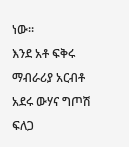ነው።
እንደ አቶ ፍቅሩ ማብራሪያ አርብቶ አደሩ ውሃና ግጦሽ ፍለጋ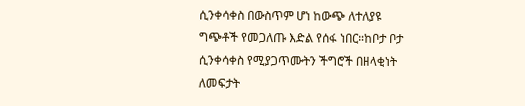ሲንቀሳቀስ በውስጥም ሆነ ከውጭ ለተለያዩ ግጭቶች የመጋለጡ እድል የሰፋ ነበር።ከቦታ ቦታ ሲንቀሳቀስ የሚያጋጥሙትን ችግሮች በዘላቂነት ለመፍታት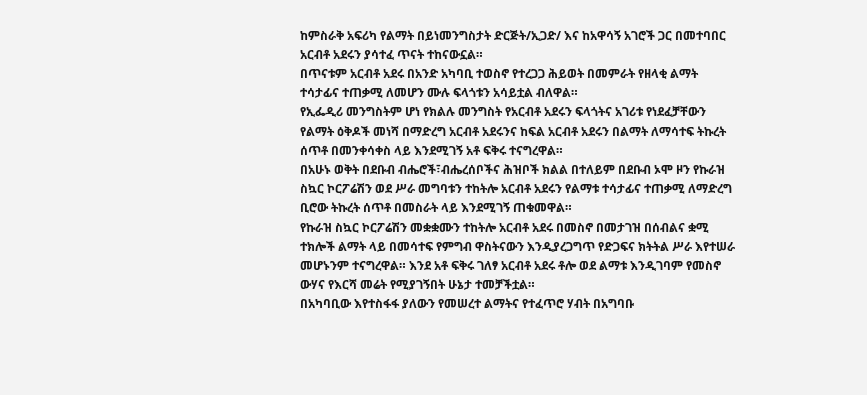ከምስራቅ አፍሪካ የልማት በይነመንግስታት ድርጅት/ኢጋድ/ እና ከአዋሳኝ አገሮች ጋር በመተባበር አርብቶ አደሩን ያሳተፈ ጥናት ተከናውኗል።
በጥናቱም አርብቶ አደሩ በአንድ አካባቢ ተወስኖ የተረጋጋ ሕይወት በመምራት የዘላቂ ልማት ተሳታፊና ተጠቃሚ ለመሆን ሙሉ ፍላጎቱን አሳይቷል ብለዋል።
የኢፌዲሪ መንግስትም ሆነ የክልሉ መንግስት የአርብቶ አደሩን ፍላጎትና አገሪቱ የነደፈቻቸውን የልማት ዕቅዶች መነሻ በማድረግ አርብቶ አደሩንና ከፍል አርብቶ አደሩን በልማት ለማሳተፍ ትኩረት ሰጥቶ በመንቀሳቀስ ላይ እንደሚገኝ አቶ ፍቅሩ ተናግረዋል።
በአሁኑ ወቅት በደቡብ ብሔሮች፣ብሔረሰቦችና ሕዝቦች ክልል በተለይም በደቡብ ኦሞ ዞን የኩራዝ ስኳር ኮርፖሬሽን ወደ ሥራ መግባቱን ተከትሎ አርብቶ አደሩን የልማቱ ተሳታፊና ተጠቃሚ ለማድረግ ቢሮው ትኩረት ሰጥቶ በመስራት ላይ እንደሚገኝ ጠቁመዋል።
የኩራዝ ስኳር ኮርፖሬሽን መቋቋሙን ተከትሎ አርብቶ አደሩ በመስኖ በመታገዝ በሰብልና ቋሚ ተክሎች ልማት ላይ በመሳተፍ የምግብ ዋስትናውን እንዲያረጋግጥ የድጋፍና ክትትል ሥራ እየተሠራ መሆኑንም ተናግረዋል። እንደ አቶ ፍቅሩ ገለፃ አርብቶ አደሩ ቶሎ ወደ ልማቱ እንዲገባም የመስኖ ውሃና የእርሻ መሬት የሚያገኝበት ሁኔታ ተመቻችቷል።
በአካባቢው እየተስፋፋ ያለውን የመሠረተ ልማትና የተፈጥሮ ሃብት በአግባቡ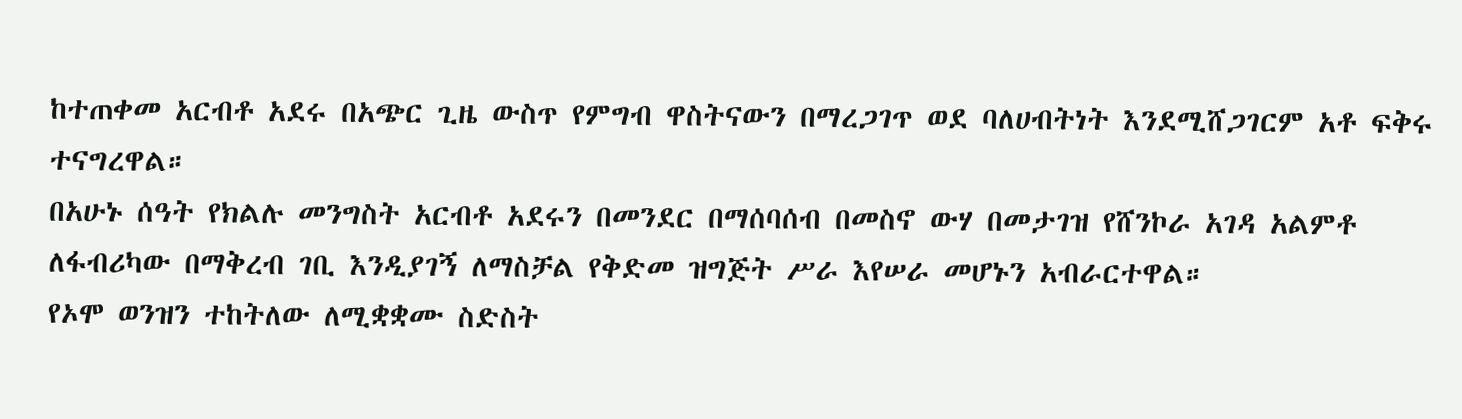ከተጠቀመ አርብቶ አደሩ በአጭር ጊዜ ውስጥ የምግብ ዋስትናውን በማረጋገጥ ወደ ባለሀብትነት እንደሚሸጋገርም አቶ ፍቅሩ ተናግረዋል።
በአሁኑ ሰዓት የክልሉ መንግስት አርብቶ አደሩን በመንደር በማሰባሰብ በመስኖ ውሃ በመታገዝ የሸንኮራ አገዳ አልምቶ ለፋብሪካው በማቅረብ ገቢ እንዲያገኝ ለማስቻል የቅድመ ዝግጅት ሥራ እየሠራ መሆኑን አብራርተዋል።
የኦሞ ወንዝን ተከትለው ለሚቋቋሙ ስድስት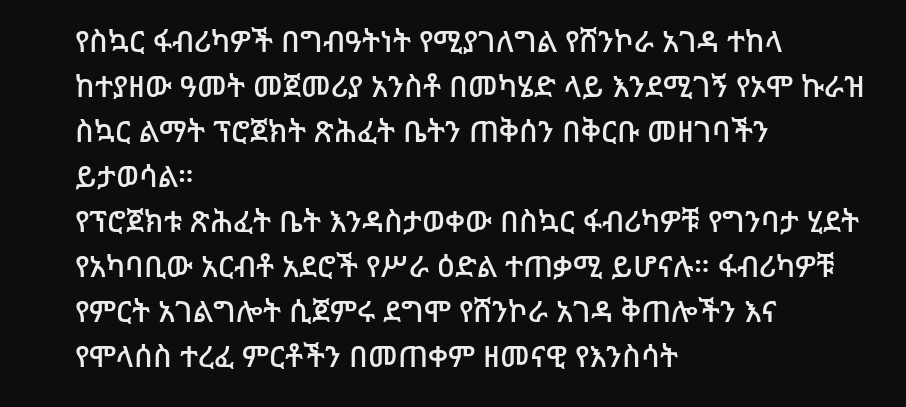የስኳር ፋብሪካዎች በግብዓትነት የሚያገለግል የሸንኮራ አገዳ ተከላ ከተያዘው ዓመት መጀመሪያ አንስቶ በመካሄድ ላይ እንደሚገኝ የኦሞ ኩራዝ ስኳር ልማት ፕሮጀክት ጽሕፈት ቤትን ጠቅሰን በቅርቡ መዘገባችን ይታወሳል።
የፕሮጀክቱ ጽሕፈት ቤት እንዳስታወቀው በስኳር ፋብሪካዎቹ የግንባታ ሂደት የአካባቢው አርብቶ አደሮች የሥራ ዕድል ተጠቃሚ ይሆናሉ። ፋብሪካዎቹ የምርት አገልግሎት ሲጀምሩ ደግሞ የሸንኮራ አገዳ ቅጠሎችን እና የሞላሰስ ተረፈ ምርቶችን በመጠቀም ዘመናዊ የእንስሳት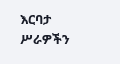እርባታ ሥራዎችን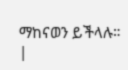ማከናወን ይችላሉ።
|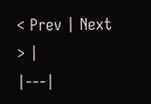< Prev | Next > |
|---|